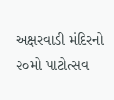અક્ષરવાડી મંદિરનો ૨૦મો પાટોત્સવ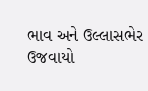ભાવ અને ઉલ્લાસભેર ઉજવાયો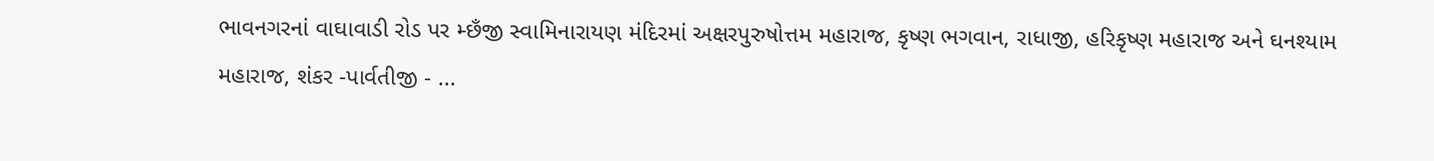ભાવનગરનાં વાઘાવાડી રોડ પર મ્છઁજી સ્વામિનારાયણ મંદિરમાં અક્ષરપુરુષોત્તમ મહારાજ, કૃષ્ણ ભગવાન, રાધાજી, હરિકૃષ્ણ મહારાજ અને ઘનશ્યામ મહારાજ, શંકર -પાર્વતીજી - ...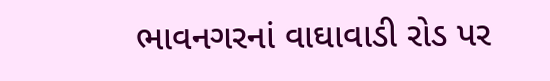ભાવનગરનાં વાઘાવાડી રોડ પર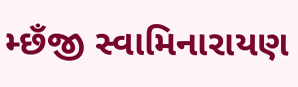મ્છઁજી સ્વામિનારાયણ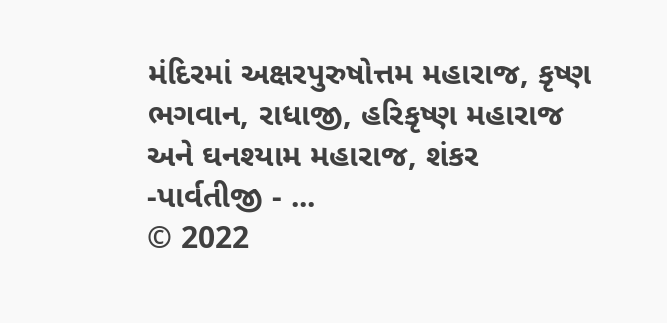મંદિરમાં અક્ષરપુરુષોત્તમ મહારાજ, કૃષ્ણ ભગવાન, રાધાજી, હરિકૃષ્ણ મહારાજ અને ઘનશ્યામ મહારાજ, શંકર -પાર્વતીજી - ...
© 2022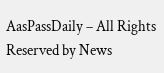AasPassDaily – All Rights Reserved by News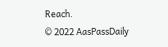Reach.
© 2022 AasPassDaily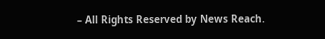– All Rights Reserved by News Reach.